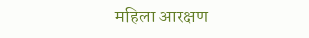महिला आरक्षण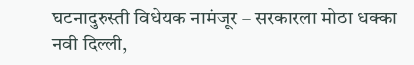घटनादुरुस्ती विधेयक नामंजूर – सरकारला मोठा धक्का
नवी दिल्ली,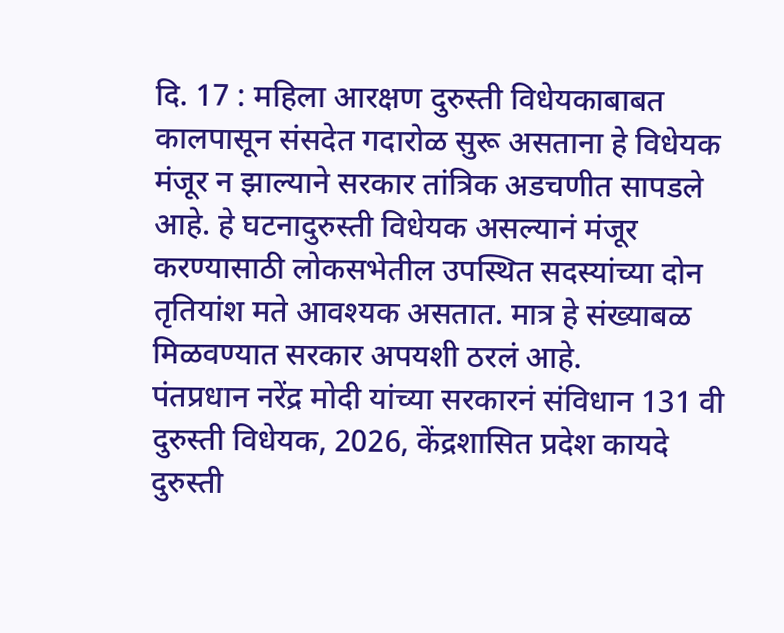दि. 17 : महिला आरक्षण दुरुस्ती विधेयकाबाबत कालपासून संसदेत गदारोळ सुरू असताना हे विधेयक मंजूर न झाल्याने सरकार तांत्रिक अडचणीत सापडले आहे. हे घटनादुरुस्ती विधेयक असल्यानं मंजूर करण्यासाठी लोकसभेतील उपस्थित सदस्यांच्या दोन तृतियांश मते आवश्यक असतात. मात्र हे संख्याबळ मिळवण्यात सरकार अपयशी ठरलं आहे.
पंतप्रधान नरेंद्र मोदी यांच्या सरकारनं संविधान 131 वी दुरुस्ती विधेयक, 2026, केंद्रशासित प्रदेश कायदे दुरुस्ती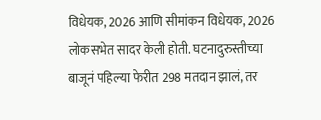विधेयक, 2026 आणि सीमांकन विधेयक, 2026 लोकसभेत सादर केली होती. घटनादुरुस्तीच्या बाजूनं पहिल्या फेरीत 298 मतदान झालं, तर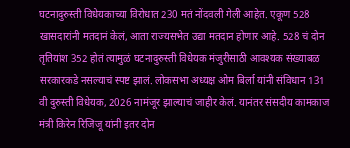घटनादुरुस्ती विधेयकाच्या विरोधात 230 मतं नोंदवली गेली आहेत. एकूण 528 खासदारांनी मतदानं केलं, आता राज्यसभेत उद्या मतदान होणार आहे. 528 चं दोन तृतियांश 352 होतं त्यामुळं घटनादुरुस्ती विधेयक मंजुरीसाठी आवश्यक संख्याबळ सरकारकडे नसल्याचं स्पष्ट झालं. लोकसभा अध्यक्ष ओम बिर्ला यांनी संविधान 131 वी दुरुस्ती विधेयक, 2026 नामंजूर झाल्याचं जाहीर केलं. यानंतर संसदीय कामकाज मंत्री किरेन रिजिजू यांनी इतर दोन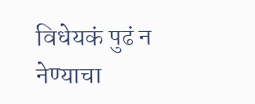विधेयकं पुढं न नेण्याचा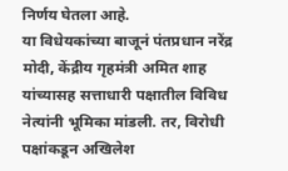निर्णय घेतला आहे.
या विधेयकांच्या बाजूनं पंतप्रधान नरेंद्र मोदी, केंद्रीय गृहमंत्री अमित शाह यांच्यासह सत्ताधारी पक्षातील विविध नेत्यांनी भूमिका मांडली. तर, विरोधी पक्षांकडून अखिलेश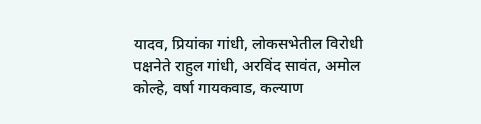यादव, प्रियांका गांधी, लोकसभेतील विरोधी पक्षनेते राहुल गांधी, अरविंद सावंत, अमोल कोल्हे, वर्षा गायकवाड, कल्याण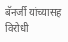बॅनर्जी यांच्यासह विरोधी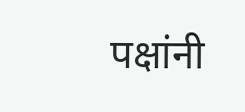पक्षांनी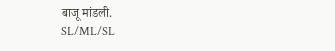बाजू मांडली.
SL/ML/SL